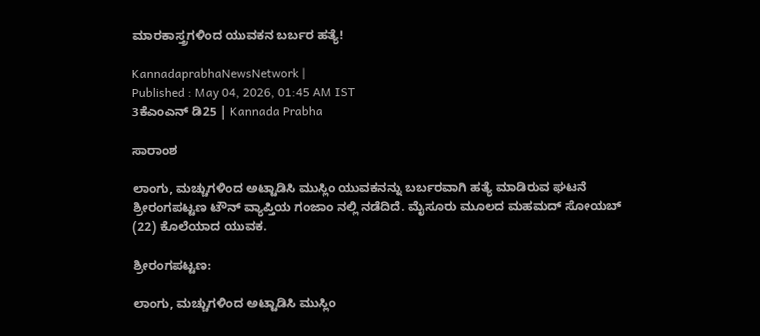ಮಾರಕಾಸ್ತ್ರಗಳಿಂದ ಯುವಕನ ಬರ್ಬರ ಹತ್ಯೆ!

KannadaprabhaNewsNetwork |
Published : May 04, 2026, 01:45 AM IST
3ಕೆಎಂಎನ್ ಡಿ25 | Kannada Prabha

ಸಾರಾಂಶ

ಲಾಂಗು, ಮಚ್ಚುಗಳಿಂದ ಅಟ್ಟಾಡಿಸಿ ಮುಸ್ಲಿಂ ಯುವಕನನ್ನು ಬರ್ಬರವಾಗಿ ಹತ್ಯೆ ಮಾಡಿರುವ ಘಟನೆ ಶ್ರೀರಂಗಪಟ್ಟಣ ಟೌನ್ ವ್ಯಾಪ್ತಿಯ ಗಂಜಾಂ ನಲ್ಲಿ ನಡೆದಿದೆ. ಮೈಸೂರು ಮೂಲದ ಮಹಮದ್ ಸೋಯಬ್ (22) ಕೊಲೆಯಾದ ಯುವಕ.

ಶ್ರೀರಂಗಪಟ್ಟಣ:

ಲಾಂಗು, ಮಚ್ಚುಗಳಿಂದ ಅಟ್ಟಾಡಿಸಿ ಮುಸ್ಲಿಂ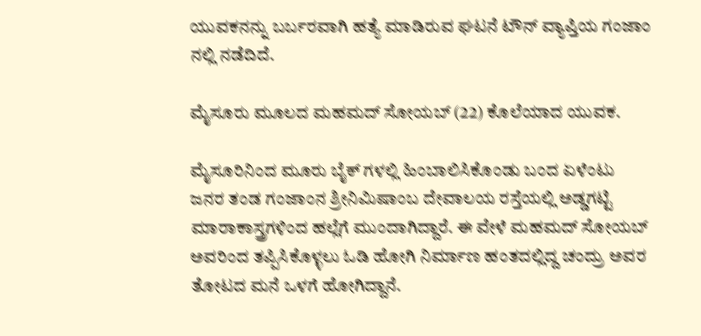ಯುವಕನನ್ನು ಬರ್ಬರವಾಗಿ ಹತ್ಯೆ ಮಾಡಿರುವ ಘಟನೆ ಟೌನ್ ವ್ಯಾಪ್ತಿಯ ಗಂಜಾಂ ನಲ್ಲಿ ನಡೆದಿದೆ.

ಮೈಸೂರು ಮೂಲದ ಮಹಮದ್ ಸೋಯಬ್ (22) ಕೊಲೆಯಾದ ಯುವಕ.

ಮೈಸೂರಿನಿಂದ ಮೂರು ಬೈಕ್ ಗಳಲ್ಲಿ ಹಿಂಬಾಲಿಸಿಕೊಂಡು ಬಂದ ಏಳೆಂಟು ಜನರ ತಂಡ ಗಂಜಾಂನ ಶ್ರೀನಿಮಿಷಾಂಬ ದೇವಾಲಯ ರಸ್ತೆಯಲ್ಲಿ ಅಡ್ಡಗಟ್ಟಿ ಮಾರಾಕಾಸ್ತ್ರಗಳಿಂದ ಹಲ್ಲೆಗೆ ಮುಂದಾಗಿದ್ದಾರೆ. ಈ ವೇಳೆ ಮಹಮದ್ ಸೋಯಬ್ ಅವರಿಂದ ತಪ್ಪಿಸಿಕೊಳ್ಳಲು ಓಡಿ ಹೋಗಿ ನಿರ್ಮಾಣ ಹಂತದಲ್ಲಿದ್ದ ಚಂದ್ರು ಅವರ ತೋಟದ ಮನೆ ಒಳಗೆ ಹೋಗಿದ್ದಾನೆ.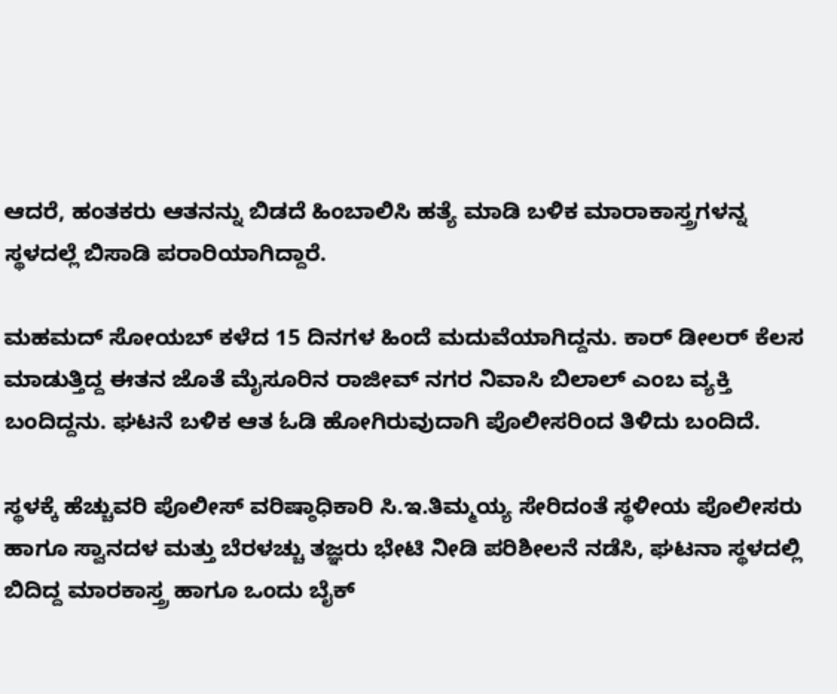ಆದರೆ, ಹಂತಕರು ಆತನನ್ನು ಬಿಡದೆ ಹಿಂಬಾಲಿಸಿ ಹತ್ಯೆ ಮಾಡಿ ಬಳಿಕ ಮಾರಾಕಾಸ್ತ್ರಗಳನ್ನ ಸ್ಥಳದಲ್ಲೆ ಬಿಸಾಡಿ ಪರಾರಿಯಾಗಿದ್ದಾರೆ.

ಮಹಮದ್ ಸೋಯಬ್ ಕಳೆದ 15 ದಿನಗಳ ಹಿಂದೆ ಮದುವೆಯಾಗಿದ್ದನು. ಕಾರ್ ಡೀಲರ್ ಕೆಲಸ ಮಾಡುತ್ತಿದ್ದ ಈತನ ಜೊತೆ ಮೈಸೂರಿನ ರಾಜೀವ್ ನಗರ ನಿವಾಸಿ ಬಿಲಾಲ್ ಎಂಬ ವ್ಯಕ್ತಿ ಬಂದಿದ್ದನು. ಘಟನೆ ಬಳಿಕ ಆತ ಓಡಿ ಹೋಗಿರುವುದಾಗಿ ಪೊಲೀಸರಿಂದ ತಿಳಿದು ಬಂದಿದೆ.

ಸ್ಥಳಕ್ಕೆ ಹೆಚ್ಚುವರಿ ಪೊಲೀಸ್ ವರಿಷ್ಠಾಧಿಕಾರಿ ಸಿ.ಇ.ತಿಮ್ಮಯ್ಯ ಸೇರಿದಂತೆ ಸ್ಥಳೀಯ ಪೊಲೀಸರು ಹಾಗೂ ಸ್ವಾನದಳ ಮತ್ತು ಬೆರಳಚ್ಚು ತಜ್ಞರು ಭೇಟಿ ನೀಡಿ ಪರಿಶೀಲನೆ ನಡೆಸಿ, ಘಟನಾ ಸ್ಥಳದಲ್ಲಿ ಬಿದಿದ್ದ ಮಾರಕಾಸ್ತ್ರ ಹಾಗೂ ಒಂದು ಬೈಕ್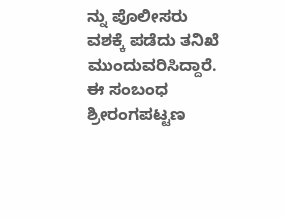ನ್ನು ಪೊಲೀಸರು ವಶಕ್ಕೆ ಪಡೆದು ತನಿಖೆ ಮುಂದುವರಿಸಿದ್ದಾರೆ. ಈ ಸಂಬಂಧ ಶ್ರೀರಂಗಪಟ್ಟಣ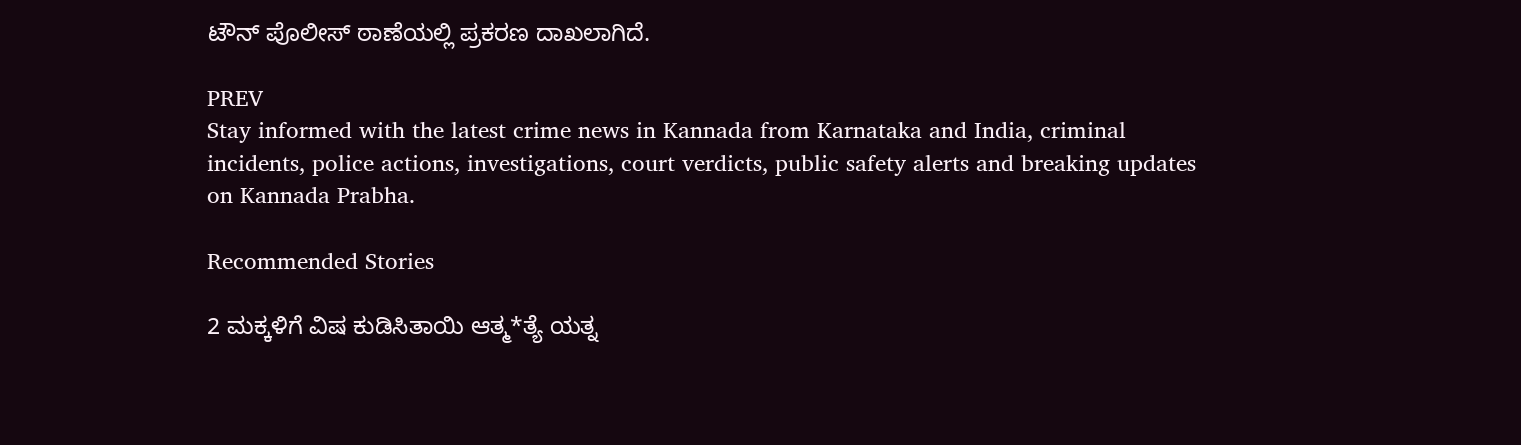ಟೌನ್ ಪೊಲೀಸ್ ಠಾಣೆಯಲ್ಲಿ ಪ್ರಕರಣ ದಾಖಲಾಗಿದೆ.

PREV
Stay informed with the latest crime news in Kannada from Karnataka and India, criminal incidents, police actions, investigations, court verdicts, public safety alerts and breaking updates on Kannada Prabha.

Recommended Stories

2 ಮಕ್ಕಳಿಗೆ ವಿಷ ಕುಡಿಸಿತಾಯಿ ಆತ್ಮ*ತ್ಯೆ ಯತ್ನ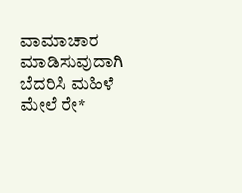ವಾಮಾಚಾರ ಮಾಡಿಸುವುದಾಗಿ ಬೆದರಿಸಿ ಮಹಿಳೆ ಮೇಲೆ ರೇ*